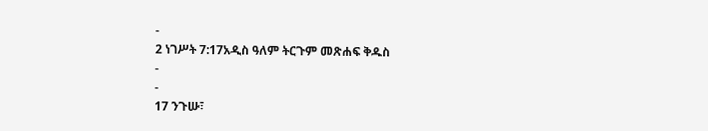-
2 ነገሥት 7:17አዲስ ዓለም ትርጉም መጽሐፍ ቅዱስ
-
-
17 ንጉሡ፣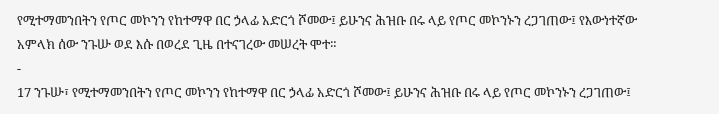የሚተማመንበትን የጦር መኮንን የከተማዋ በር ኃላፊ አድርጎ ሾመው፤ ይሁንና ሕዝቡ በሩ ላይ የጦር መኮንኑን ረጋገጠው፤ የእውነተኛው አምላክ ሰው ንጉሡ ወደ እሱ በወረደ ጊዜ በተናገረው መሠረት ሞተ።
-
17 ንጉሡ፣ የሚተማመንበትን የጦር መኮንን የከተማዋ በር ኃላፊ አድርጎ ሾመው፤ ይሁንና ሕዝቡ በሩ ላይ የጦር መኮንኑን ረጋገጠው፤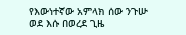የእውነተኛው አምላክ ሰው ንጉሡ ወደ እሱ በወረደ ጊዜ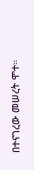በተናገረው መሠረት ሞተ።